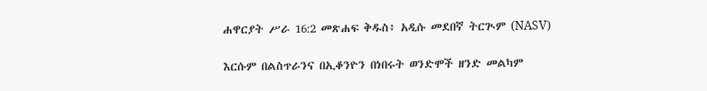ሐዋርያት ሥራ 16:2 መጽሐፍ ቅዱስ፥ አዲሱ መደበኛ ትርጒም (NASV)

እርሱም በልስጥራንና በኢቆንዮን በነበሩት ወንድሞች ዘንድ መልካም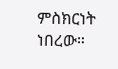ምስክርነት ነበረው።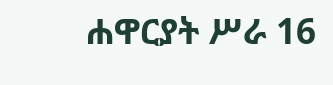ሐዋርያት ሥራ 16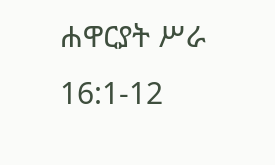ሐዋርያት ሥራ 16:1-12